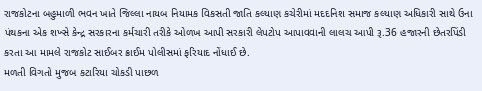રાજકોટના બહુમાળી ભવન ખાતે જિલ્લા નાયબ નિયામક વિકસતી જાતિ કલ્યાણ કચેરીમાં મદદનિશ સમાજ કલ્યાણ અધિકારી સાથે ઉના પંથકના એક શખ્સે કેન્દ્ર સરકારના કર્મચારી તરીકે ઓળખ આપી સરકારી લેપટોપ આપાવવાની લાલચ આપી રૂ.36 હજારની છેતરપિંડી કરતા આ મામલે રાજકોટ સાઈબર ક્રાઈમ પોલીસમાં ફરિયાદ નોંધાઈ છે.
મળતી વિગતો મુજબ કટારિયા ચોકડી પાછળ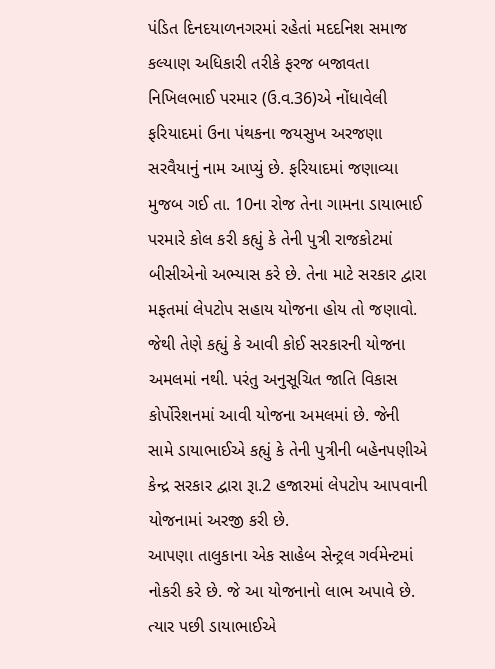પંડિત દિનદયાળનગરમાં રહેતાં મદદનિશ સમાજ કલ્યાણ અધિકારી તરીકે ફરજ બજાવતા નિખિલભાઈ પરમાર (ઉ.વ.36)એ નોંધાવેલી ફરિયાદમાં ઉના પંથકના જયસુખ અરજણા સરવૈયાનું નામ આપ્યું છે. ફરિયાદમાં જણાવ્યા મુજબ ગઈ તા. 10ના રોજ તેના ગામના ડાયાભાઈ પરમારે કોલ કરી કહ્યું કે તેની પુત્રી રાજકોટમાં બીસીએનો અભ્યાસ કરે છે. તેના માટે સરકાર દ્વારા મફતમાં લેપટોપ સહાય યોજના હોય તો જણાવો. જેથી તેણે કહ્યું કે આવી કોઈ સરકારની યોજના અમલમાં નથી. પરંતુ અનુસૂચિત જાતિ વિકાસ કોર્પોરેશનમાં આવી યોજના અમલમાં છે. જેની સામે ડાયાભાઈએ કહ્યું કે તેની પુત્રીની બહેનપણીએ કેન્દ્ર સરકાર દ્વારા રૂા.2 હજારમાં લેપટોપ આપવાની યોજનામાં અરજી કરી છે.
આપણા તાલુકાના એક સાહેબ સેન્ટ્રલ ગર્વમેન્ટમાં નોકરી કરે છે. જે આ યોજનાનો લાભ અપાવે છે. ત્યાર પછી ડાયાભાઈએ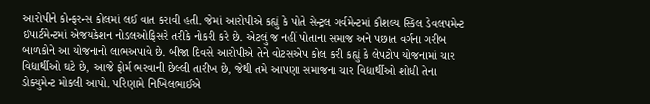આરોપીને કોન્ફરન્સ કોલમાં લઈ વાત કરાવી હતી. જેમાં આરોપીએ કહ્યું કે પોતે સેન્ટ્રલ ગર્વમેન્ટમાં કૌશલ્ય સ્કિલ ડેવલપમેન્ટ ઇપાર્ટમેન્ટમાં એજયકેશન નોડલઓફિસરે તરીકે નોકરી કરે છે. એટલું જ નહીં પોતાના સમાજ અને પછાત વર્ગના ગરીબ બાળકોને આ યોજનાનો લાભઅપાવે છે. બીજા દિવસે આરોપીએ તેને વોટસએપ કોલ કરી કહ્યું કે લેપટોપ યોજનામાં ચાર વિદ્યાર્થીઓ ઘટે છે, આજે ફોર્મ ભરવાની છેલ્લી તારીખ છે, જેથી તમે આપણા સમાજના ચાર વિદ્યાર્થીઓ શોધી તેના ડોક્યુમેન્ટ મોકલી આપો. પરિણામે નિખિલભાઈએ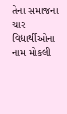તેના સમાજના ચાર વિદ્યાર્થીઓના નામ મોકલી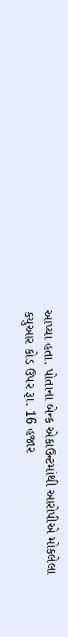આપ્યા હતા. પોતાના બેન્ક એકાઉન્ટમાંથી આરોપીએ મોકલેલા કયુઆર કોડ ઉપર રૂા. 16 હજાર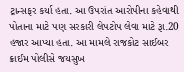ટ્રાન્સફર કર્યા હતા. આ ઉપરાંત આરોપીના કહેવાથી પોતાના માટે પણ સરકારી લેપટોપ લેવા માટે રૂા.20 હજાર આપ્યા હતા. આ મામલે રાજકોટ સાઈબર ક્રાઈમ પોલીસે જયસુખ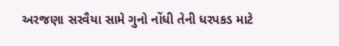અરજણા સરવૈયા સામે ગુનો નોંધી તેની ધરપકડ માટે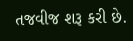તજવીજ શરૂ કરી છે.